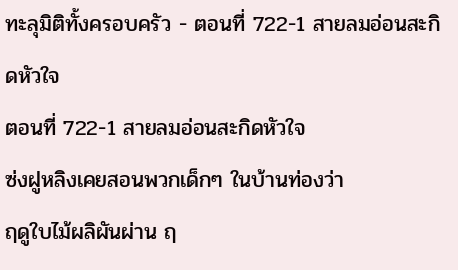ทะลุมิติทั้งครอบครัว - ตอนที่ 722-1 สายลมอ่อนสะกิดหัวใจ
ตอนที่ 722-1 สายลมอ่อนสะกิดหัวใจ
ซ่งฝูหลิงเคยสอนพวกเด็กๆ ในบ้านท่องว่า
ฤดูใบไม้ผลิผันผ่าน ฤ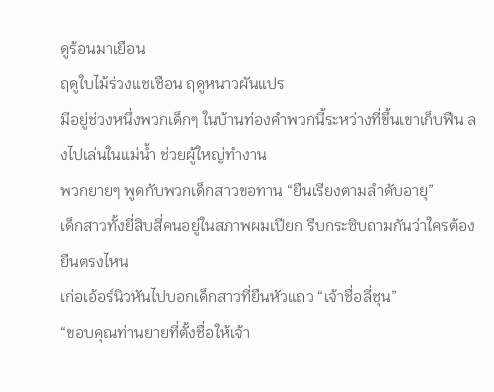ดูร้อนมาเยือน
ฤดูใบไม้ร่วงแชเชือน ฤดูหนาวผันแปร
มีอยู่ช่วงหนึ่งพวกเด็กๆ ในบ้านท่องคำพวกนี้ระหว่างที่ขึ้นเขาเก็บฟืน ลงไปเล่นในแม่น้ำ ช่วยผู้ใหญ่ทำงาน
พวกยายๆ พูดกับพวกเด็กสาวขอทาน “ยืนเรียงตามลำดับอายุ”
เด็กสาวทั้งยี่สิบสี่คนอยู่ในสภาพผมเปียก รีบกระซิบถามกันว่าใครต้องยืนตรงไหน
เก่อเอ้อร์นิวหันไปบอกเด็กสาวที่ยืนหัวแถว “เจ้าชื่อลี่ชุน”
“ขอบคุณท่านยายที่ตั้งชื่อให้เจ้า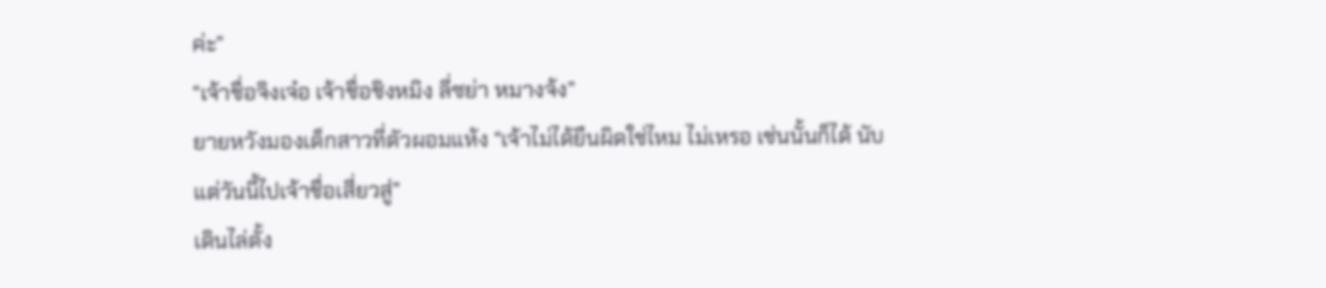ค่ะ”
“เจ้าชื่อจิงเจ๋อ เจ้าชื่อชิงหมิง ลี่ซย่า หมางจ้ง”
ยายหวังมองเด็กสาวที่ตัวผอมแห้ง “เจ้าไม่ได้ยืนผิดใช่ไหม ไม่เหรอ เช่นนั้นก็ได้ นับแต่วันนี้ไปเจ้าชื่อเสี่ยวสู่”
เดินไล่ตั้ง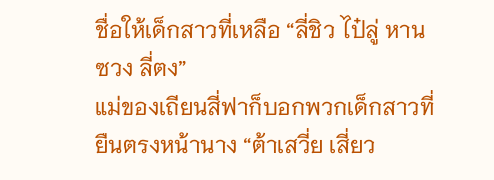ชื่อให้เด็กสาวที่เหลือ “ลี่ชิว ไป๋ลู่ หานซวง ลี่ตง”
แม่ของเถียนสี่ฟาก็บอกพวกเด็กสาวที่ยืนตรงหน้านาง “ต้าเสวี่ย เสี่ยว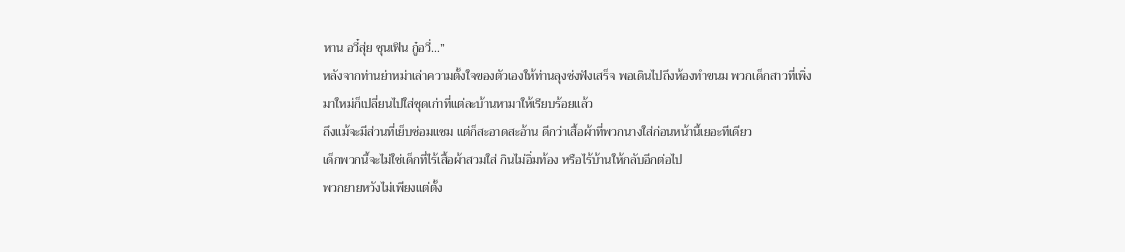หาน อวี๋สุ่ย ชุนเฟิน กู๋อวี่…”
หลังจากท่านย่าหม่าเล่าความตั้งใจของตัวเองให้ท่านลุงซ่งฟังเสร็จ พอเดินไปถึงห้องทำขนม พวกเด็กสาวที่เพิ่งมาใหม่ก็เปลี่ยนไปใส่ชุดเก่าที่แต่ละบ้านหามาให้เรียบร้อยแล้ว
ถึงแม้จะมีส่วนที่เย็บซ่อมแซม แต่ก็สะอาดสะอ้าน ดีกว่าเสื้อผ้าที่พวกนางใส่ก่อนหน้านี้เยอะทีเดียว
เด็กพวกนี้จะไม่ใช่เด็กที่ไร้เสื้อผ้าสวมใส่ กินไม่อิ่มท้อง หรือไร้บ้านให้กลับอีกต่อไป
พวกยายหวังไม่เพียงแต่ตั้ง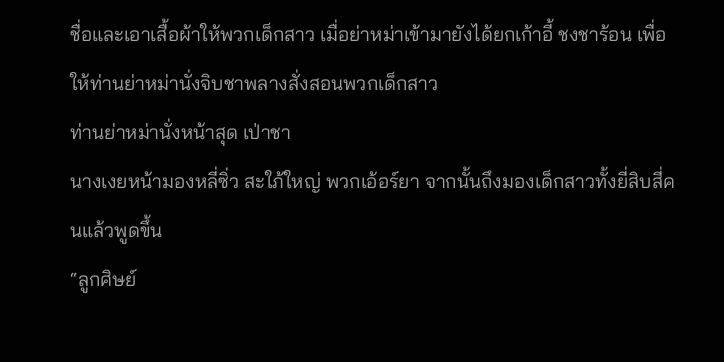ชื่อและเอาเสื้อผ้าให้พวกเด็กสาว เมื่อย่าหม่าเข้ามายังได้ยกเก้าอี้ ชงชาร้อน เพื่อให้ท่านย่าหม่านั่งจิบชาพลางสั่งสอนพวกเด็กสาว
ท่านย่าหม่านั่งหน้าสุด เป่าชา
นางเงยหน้ามองหลี่ซิ่ว สะใภ้ใหญ่ พวกเอ้อร์ยา จากนั้นถึงมองเด็กสาวทั้งยี่สิบสี่คนแล้วพูดขึ้น
“ลูกศิษย์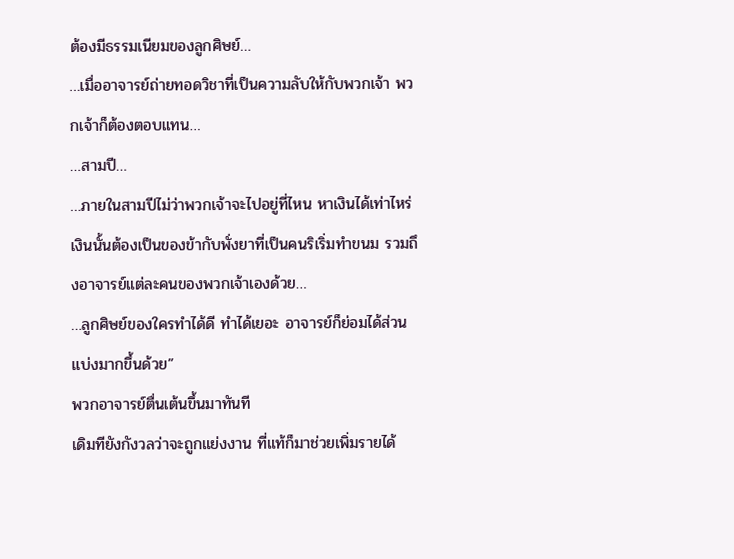ต้องมีธรรมเนียมของลูกศิษย์…
…เมื่ออาจารย์ถ่ายทอดวิชาที่เป็นความลับให้กับพวกเจ้า พวกเจ้าก็ต้องตอบแทน…
…สามปี…
…ภายในสามปีไม่ว่าพวกเจ้าจะไปอยู่ที่ไหน หาเงินได้เท่าไหร่ เงินนั้นต้องเป็นของข้ากับพั่งยาที่เป็นคนริเริ่มทำขนม รวมถึงอาจารย์แต่ละคนของพวกเจ้าเองด้วย…
…ลูกศิษย์ของใครทำได้ดี ทำได้เยอะ อาจารย์ก็ย่อมได้ส่วนแบ่งมากขึ้นด้วย”
พวกอาจารย์ตื่นเต้นขึ้นมาทันที
เดิมทียังกังวลว่าจะถูกแย่งงาน ที่แท้ก็มาช่วยเพิ่มรายได้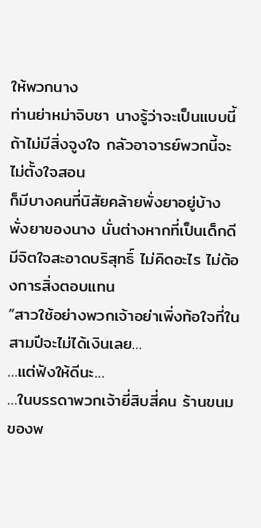ให้พวกนาง
ท่านย่าหม่าจิบชา นางรู้ว่าจะเป็นแบบนี้
ถ้าไม่มีสิ่งจูงใจ กลัวอาจารย์พวกนี้จะไม่ตั้งใจสอน
ก็มีบางคนที่นิสัยคล้ายพั่งยาอยู่บ้าง
พั่งยาของนาง นั่นต่างหากที่เป็นเด็กดีมีจิตใจสะอาดบริสุทธิ์ ไม่คิดอะไร ไม่ต้องการสิ่งตอบแทน
“สาวใช้อย่างพวกเจ้าอย่าเพิ่งท้อใจที่ในสามปีจะไม่ได้เงินเลย…
…แต่ฟังให้ดีนะ…
…ในบรรดาพวกเจ้ายี่สิบสี่คน ร้านขนมของพ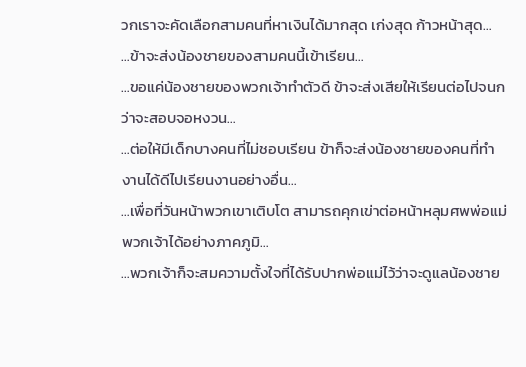วกเราจะคัดเลือกสามคนที่หาเงินได้มากสุด เก่งสุด ก้าวหน้าสุด…
…ข้าจะส่งน้องชายของสามคนนี้เข้าเรียน…
…ขอแค่น้องชายของพวกเจ้าทำตัวดี ข้าจะส่งเสียให้เรียนต่อไปจนกว่าจะสอบจอหงวน…
…ต่อให้มีเด็กบางคนที่ไม่ชอบเรียน ข้าก็จะส่งน้องชายของคนที่ทำงานได้ดีไปเรียนงานอย่างอื่น…
…เพื่อที่วันหน้าพวกเขาเติบโต สามารถคุกเข่าต่อหน้าหลุมศพพ่อแม่พวกเจ้าได้อย่างภาคภูมิ…
…พวกเจ้าก็จะสมความตั้งใจที่ได้รับปากพ่อแม่ไว้ว่าจะดูแลน้องชาย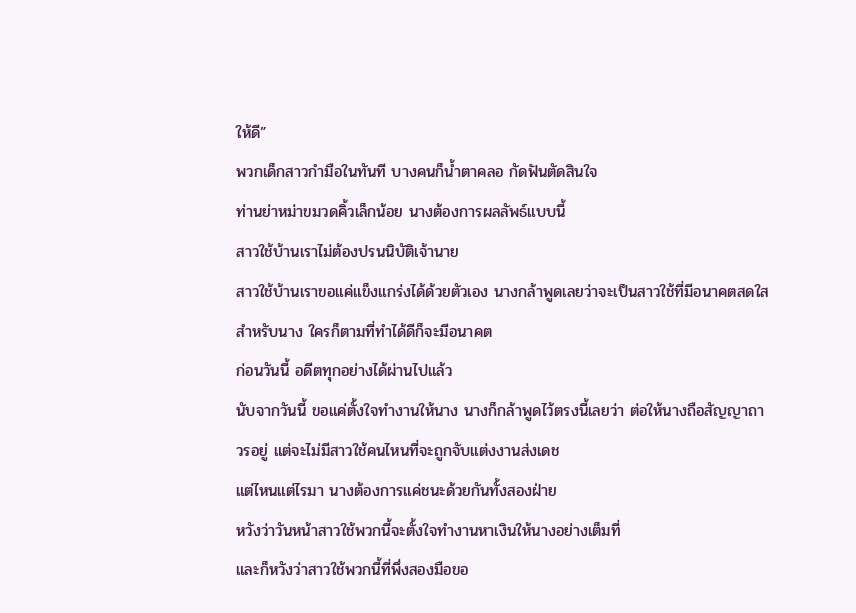ให้ดี”
พวกเด็กสาวกำมือในทันที บางคนก็น้ำตาคลอ กัดฟันตัดสินใจ
ท่านย่าหม่าขมวดคิ้วเล็กน้อย นางต้องการผลลัพธ์แบบนี้
สาวใช้บ้านเราไม่ต้องปรนนิบัติเจ้านาย
สาวใช้บ้านเราขอแค่แข็งแกร่งได้ด้วยตัวเอง นางกล้าพูดเลยว่าจะเป็นสาวใช้ที่มีอนาคตสดใส
สำหรับนาง ใครก็ตามที่ทำได้ดีก็จะมีอนาคต
ก่อนวันนี้ อดีตทุกอย่างได้ผ่านไปแล้ว
นับจากวันนี้ ขอแค่ตั้งใจทำงานให้นาง นางก็กล้าพูดไว้ตรงนี้เลยว่า ต่อให้นางถือสัญญาถาวรอยู่ แต่จะไม่มีสาวใช้คนไหนที่จะถูกจับแต่งงานส่งเดช
แต่ไหนแต่ไรมา นางต้องการแค่ชนะด้วยกันทั้งสองฝ่าย
หวังว่าวันหน้าสาวใช้พวกนี้จะตั้งใจทำงานหาเงินให้นางอย่างเต็มที่
และก็หวังว่าสาวใช้พวกนี้ที่พึ่งสองมือขอ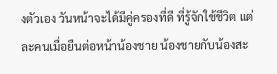งตัวเอง วันหน้าจะได้มีคู่ครองที่ดี ที่รู้จักใช้ชีวิต แต่ละคนเมื่อยืนต่อหน้าน้องชาย น้องชายกับน้องสะ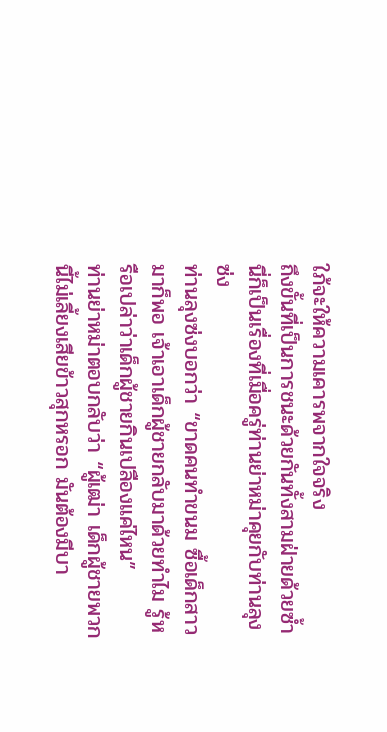ใภ้จะให้ความเคารพจากใจจริง
ถึงขั้นที่เป็นการชนะด้วยกันทั้งสามฝ่ายด้วยซ้ำ
นี่ก็เป็นเรื่องที่เมื่อครู่ท่านย่าหม่าคุยกับท่านลุงซ่ง
ท่านลุงซ่งบอกว่า “ขาดคนทำขนม ซื้อเด็กสาวมาก็พอ เจ้าเอาเด็กผู้ชายกลับมาด้วยทำไม รู้หรือเปล่าว่าเด็กผู้ชายกินเปลืองแค่ไหน”
ท่านย่าหม่าตอบกลับว่า “ผู้เฒ่า เด็กผู้ชายพวกนี้ไม่เลี้ยงเสียข้าวสุกหรอก มันต้องมีบา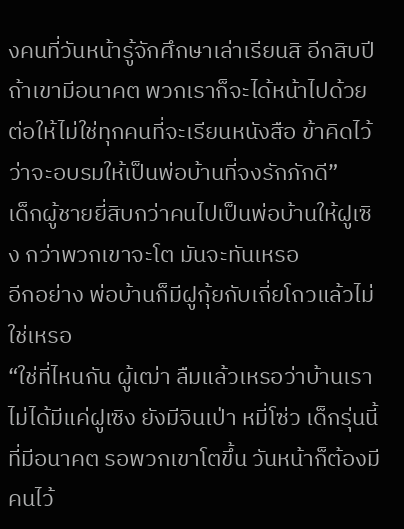งคนที่วันหน้ารู้จักศึกษาเล่าเรียนสิ อีกสิบปีถ้าเขามีอนาคต พวกเราก็จะได้หน้าไปด้วย ต่อให้ไม่ใช่ทุกคนที่จะเรียนหนังสือ ข้าคิดไว้ว่าจะอบรมให้เป็นพ่อบ้านที่จงรักภักดี”
เด็กผู้ชายยี่สิบกว่าคนไปเป็นพ่อบ้านให้ฝูเซิง กว่าพวกเขาจะโต มันจะทันเหรอ
อีกอย่าง พ่อบ้านก็มีฝูกุ้ยกับเถี่ยโถวแล้วไม่ใช่เหรอ
“ใช่ที่ไหนกัน ผู้เฒ่า ลืมแล้วเหรอว่าบ้านเราไม่ได้มีแค่ฝูเซิง ยังมีจินเป่า หมี่โซ่ว เด็กรุ่นนี้ที่มีอนาคต รอพวกเขาโตขึ้น วันหน้าก็ต้องมีคนไว้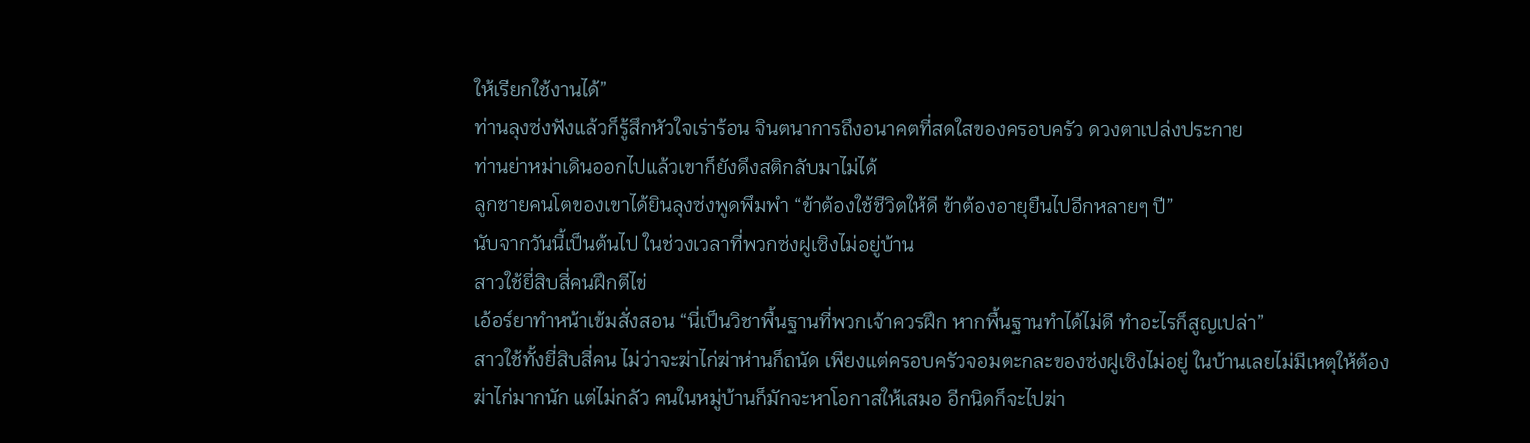ให้เรียกใช้งานได้”
ท่านลุงซ่งฟังแล้วก็รู้สึกหัวใจเร่าร้อน จินตนาการถึงอนาคตที่สดใสของครอบครัว ดวงตาเปล่งประกาย
ท่านย่าหม่าเดินออกไปแล้วเขาก็ยังดึงสติกลับมาไม่ได้
ลูกชายคนโตของเขาได้ยินลุงซ่งพูดพึมพำ “ข้าต้องใช้ชีวิตให้ดี ข้าต้องอายุยืนไปอีกหลายๆ ปี”
นับจากวันนี้เป็นต้นไป ในช่วงเวลาที่พวกซ่งฝูเซิงไม่อยู่บ้าน
สาวใช้ยี่สิบสี่คนฝึกตีไข่
เอ้อร์ยาทำหน้าเข้มสั่งสอน “นี่เป็นวิชาพื้นฐานที่พวกเจ้าควรฝึก หากพื้นฐานทำได้ไม่ดี ทำอะไรก็สูญเปล่า”
สาวใช้ทั้งยี่สิบสี่คน ไม่ว่าจะฆ่าไก่ฆ่าห่านก็ถนัด เพียงแต่ครอบครัวจอมตะกละของซ่งฝูเซิงไม่อยู่ ในบ้านเลยไม่มีเหตุให้ต้องฆ่าไก่มากนัก แต่ไม่กลัว คนในหมู่บ้านก็มักจะหาโอกาสให้เสมอ อีกนิดก็จะไปฆ่า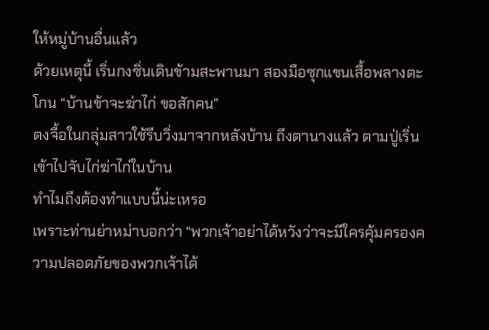ให้หมู่บ้านอื่นแล้ว
ด้วยเหตุนี้ เริ่นกงซิ่นเดินข้ามสะพานมา สองมือซุกแขนเสื้อพลางตะโกน “บ้านข้าจะฆ่าไก่ ขอสักคน”
ตงจื้อในกลุ่มสาวใช้รีบวิ่งมาจากหลังบ้าน ถึงตานางแล้ว ตามปู่เริ่นเข้าไปจับไก่ฆ่าไก่ในบ้าน
ทำไมถึงต้องทำแบบนี้น่ะเหรอ
เพราะท่านย่าหม่าบอกว่า “พวกเจ้าอย่าได้หวังว่าจะมีใครคุ้มครองความปลอดภัยของพวกเจ้าได้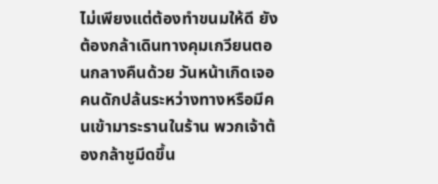ไม่เพียงแต่ต้องทำขนมให้ดี ยังต้องกล้าเดินทางคุมเกวียนตอนกลางคืนด้วย วันหน้าเกิดเจอคนดักปล้นระหว่างทางหรือมีคนเข้ามาระรานในร้าน พวกเจ้าต้องกล้าชูมีดขึ้น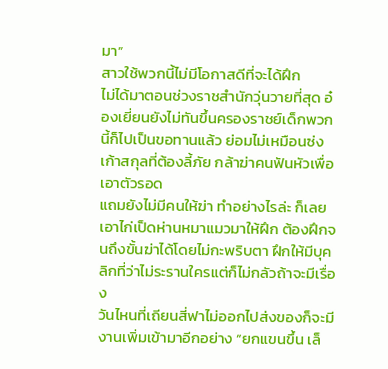มา”
สาวใช้พวกนี้ไม่มีโอกาสดีที่จะได้ฝึก
ไม่ได้มาตอนช่วงราชสำนักวุ่นวายที่สุด อ๋องเยี่ยนยังไม่ทันขึ้นครองราชย์เด็กพวกนี้ก็ไปเป็นขอทานแล้ว ย่อมไม่เหมือนซ่งเก้าสกุลที่ต้องลี้ภัย กล้าฆ่าคนฟันหัวเพื่อเอาตัวรอด
แถมยังไม่มีคนให้ฆ่า ทำอย่างไรล่ะ ก็เลยเอาไก่เป็ดห่านหมาแมวมาให้ฝึก ต้องฝึกจนถึงขั้นฆ่าได้โดยไม่กะพริบตา ฝึกให้มีบุคลิกที่ว่าไม่ระรานใครแต่ก็ไม่กลัวถ้าจะมีเรื่อง
วันไหนที่เถียนสี่ฟาไม่ออกไปส่งของก็จะมีงานเพิ่มเข้ามาอีกอย่าง “ยกแขนขึ้น เล็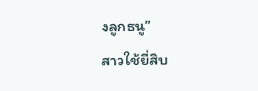งลูกธนู”
สาวใช้ยี่สิบ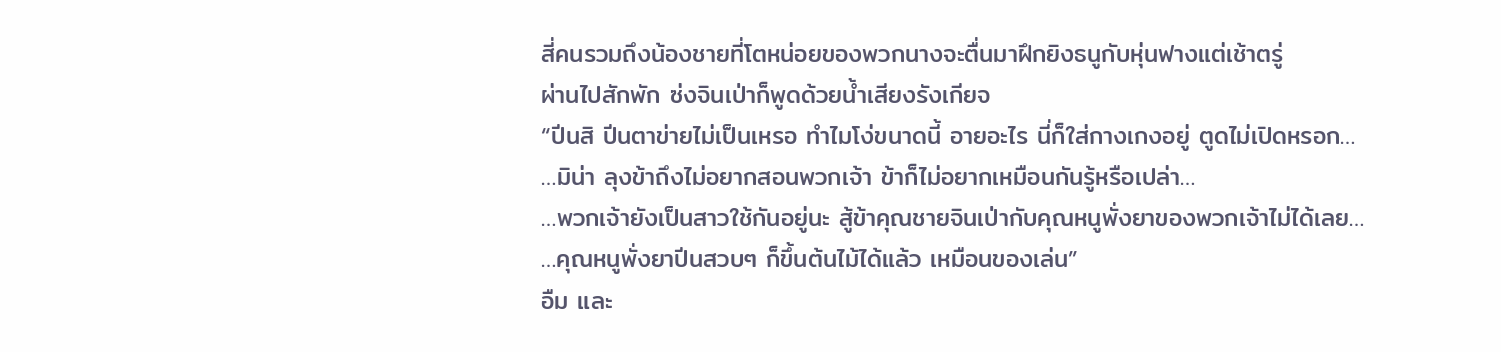สี่คนรวมถึงน้องชายที่โตหน่อยของพวกนางจะตื่นมาฝึกยิงธนูกับหุ่นฟางแต่เช้าตรู่
ผ่านไปสักพัก ซ่งจินเป่าก็พูดด้วยน้ำเสียงรังเกียจ
“ปีนสิ ปีนตาข่ายไม่เป็นเหรอ ทำไมโง่ขนาดนี้ อายอะไร นี่ก็ใส่กางเกงอยู่ ตูดไม่เปิดหรอก…
…มิน่า ลุงข้าถึงไม่อยากสอนพวกเจ้า ข้าก็ไม่อยากเหมือนกันรู้หรือเปล่า…
…พวกเจ้ายังเป็นสาวใช้กันอยู่นะ สู้ข้าคุณชายจินเป่ากับคุณหนูพั่งยาของพวกเจ้าไม่ได้เลย…
…คุณหนูพั่งยาปีนสวบๆ ก็ขึ้นต้นไม้ได้แล้ว เหมือนของเล่น”
อืม และ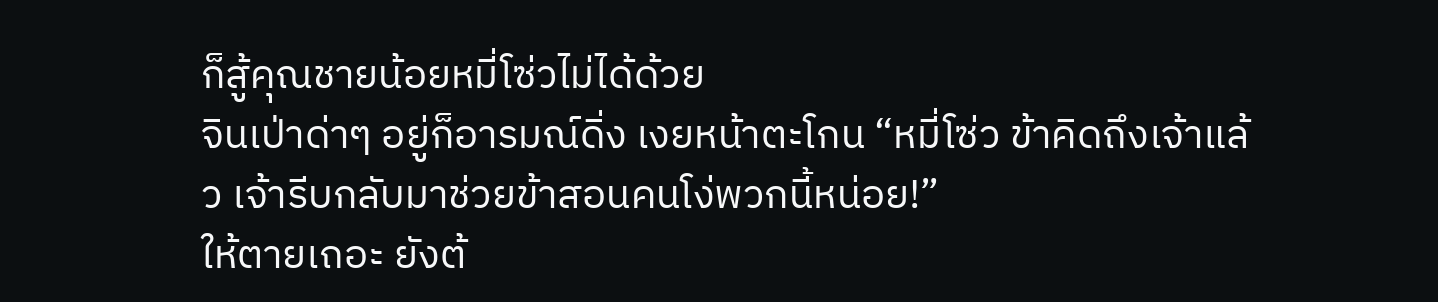ก็สู้คุณชายน้อยหมี่โซ่วไม่ได้ด้วย
จินเป่าด่าๆ อยู่ก็อารมณ์ดิ่ง เงยหน้าตะโกน “หมี่โซ่ว ข้าคิดถึงเจ้าแล้ว เจ้ารีบกลับมาช่วยข้าสอนคนโง่พวกนี้หน่อย!”
ให้ตายเถอะ ยังต้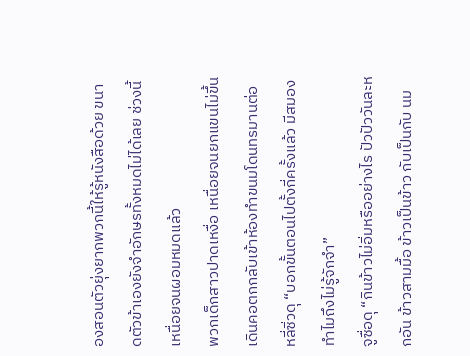องสอนตัวยุ่งยากพวกนี้ให้รู้หนังสือด้วย ขนาดตัวข้าเองยังจำอักษรทั้งหมดไม่ได้เลย ช่วงนี้เหนื่อยจนผอมหมดแล้ว
พวกเด็กสาวปาดเหงื่อ เหนื่อยจนยกแขนไม่ขึ้น เดินคอตกกลับเข้าห้องทำขนมโดนทรมานต่อ
หลี่ซิ่วดุ “บอกขั้นตอนไปตั้งกี่ครั้งแล้ว มีสมองทำไมถึงไม่รู้จักจำ”
จูซื่อดุ “กินข้าวไม่อิ่มหรืออย่างไร ปัวปัววันละหกอัน ข้าวสามมื้อ ข้าวเป็นข้าว กับเป็นกับ นม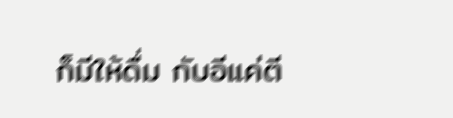ก็มีให้ดื่ม กับอีแค่ตี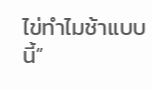ไข่ทำไมช้าแบบนี้”